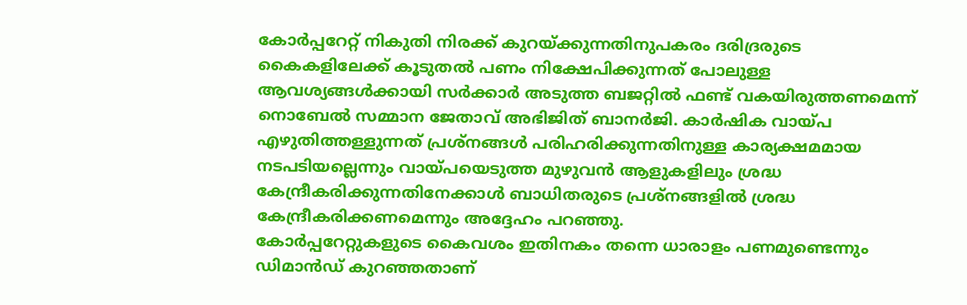കോർപ്പറേറ്റ് നികുതി നിരക്ക് കുറയ്ക്കുന്നതിനുപകരം ദരിദ്രരുടെ കൈകളിലേക്ക് കൂടുതൽ പണം നിക്ഷേപിക്കുന്നത് പോലുള്ള ആവശ്യങ്ങൾക്കായി സർക്കാർ അടുത്ത ബജറ്റിൽ ഫണ്ട് വകയിരുത്തണമെന്ന് നൊബേൽ സമ്മാന ജേതാവ് അഭിജിത് ബാനർജി. കാർഷിക വായ്പ എഴുതിത്തള്ളുന്നത് പ്രശ്നങ്ങൾ പരിഹരിക്കുന്നതിനുള്ള കാര്യക്ഷമമായ നടപടിയല്ലെന്നും വായ്പയെടുത്ത മുഴുവൻ ആളുകളിലും ശ്രദ്ധ കേന്ദ്രീകരിക്കുന്നതിനേക്കാൾ ബാധിതരുടെ പ്രശ്നങ്ങളിൽ ശ്രദ്ധ കേന്ദ്രീകരിക്കണമെന്നും അദ്ദേഹം പറഞ്ഞു.
കോർപ്പറേറ്റുകളുടെ കൈവശം ഇതിനകം തന്നെ ധാരാളം പണമുണ്ടെന്നും ഡിമാൻഡ് കുറഞ്ഞതാണ്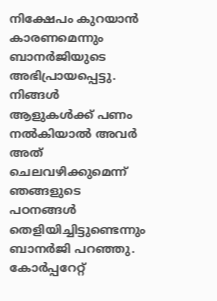നിക്ഷേപം കുറയാൻ കാരണമെന്നും ബാനർജിയുടെ അഭിപ്രായപ്പെട്ടു. നിങ്ങൾ ആളുകൾക്ക് പണം നൽകിയാൽ അവർ അത് ചെലവഴിക്കുമെന്ന് ഞങ്ങളുടെ പഠനങ്ങൾ തെളിയിച്ചിട്ടുണ്ടെന്നും ബാനർജി പറഞ്ഞു.
കോർപ്പറേറ്റ്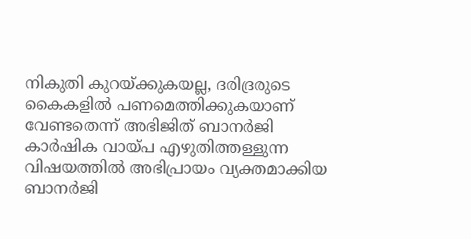നികുതി കുറയ്ക്കുകയല്ല, ദരിദ്രരുടെ കൈകളിൽ പണമെത്തിക്കുകയാണ് വേണ്ടതെന്ന് അഭിജിത് ബാനർജി
കാർഷിക വായ്പ എഴുതിത്തള്ളുന്ന വിഷയത്തിൽ അഭിപ്രായം വ്യക്തമാക്കിയ ബാനർജി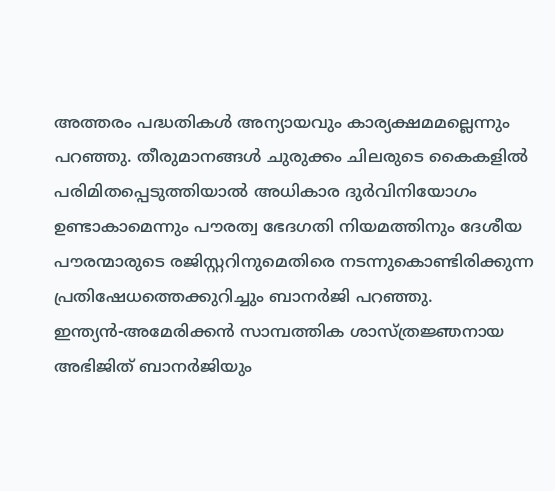അത്തരം പദ്ധതികൾ അന്യായവും കാര്യക്ഷമമല്ലെന്നും പറഞ്ഞു. തീരുമാനങ്ങൾ ചുരുക്കം ചിലരുടെ കൈകളിൽ പരിമിതപ്പെടുത്തിയാൽ അധികാര ദുർവിനിയോഗം ഉണ്ടാകാമെന്നും പൗരത്വ ഭേദഗതി നിയമത്തിനും ദേശീയ പൗരന്മാരുടെ രജിസ്റ്ററിനുമെതിരെ നടന്നുകൊണ്ടിരിക്കുന്ന പ്രതിഷേധത്തെക്കുറിച്ചും ബാനർജി പറഞ്ഞു.
ഇന്ത്യൻ-അമേരിക്കൻ സാമ്പത്തിക ശാസ്ത്രജ്ഞനായ അഭിജിത് ബാനർജിയും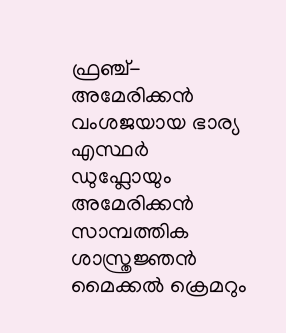ഫ്രഞ്ച്-അമേരിക്കൻ വംശജയായ ഭാര്യ എസ്ഥർ ഡുഫ്ലോയും അമേരിക്കൻ സാമ്പത്തിക ശാസ്ത്രജ്ഞൻ മൈക്കൽ ക്രെമറും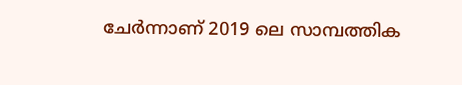ചേർന്നാണ് 2019 ലെ സാമ്പത്തിക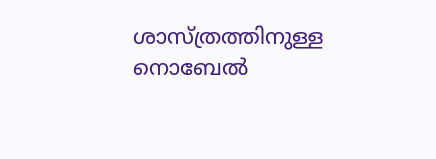ശാസ്ത്രത്തിനുള്ള നൊബേൽ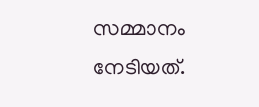സമ്മാനം നേടിയത്.